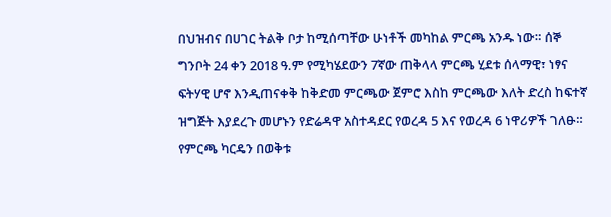በህዝብና በሀገር ትልቅ ቦታ ከሚሰጣቸው ሁነቶች መካከል ምርጫ አንዱ ነው። ሰኞ ግንቦት 24 ቀን 2018 ዓ.ም የሚካሄደውን 7ኛው ጠቅላላ ምርጫ ሂደቱ ሰላማዊ፣ ነፃና ፍትሃዊ ሆኖ እንዲጠናቀቅ ከቅድመ ምርጫው ጀምሮ እስከ ምርጫው እለት ድረስ ከፍተኛ ዝግጅት እያደረጉ መሆኑን የድሬዳዋ አስተዳደር የወረዳ 5 እና የወረዳ 6 ነዋሪዎች ገለፁ።
የምርጫ ካርዴን በወቅቱ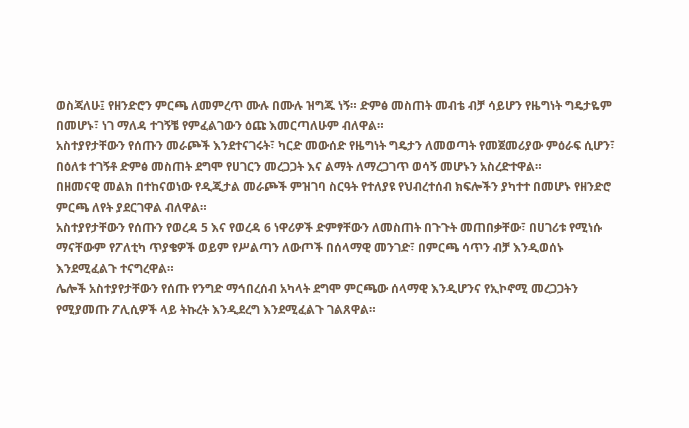ወስጃለሁ፤ የዘንድሮን ምርጫ ለመምረጥ ሙሉ በሙሉ ዝግጁ ነኝ። ድምፅ መስጠት መብቴ ብቻ ሳይሆን የዜግነት ግዴታዬም በመሆኑ፣ ነገ ማለዳ ተገኝቼ የምፈልገውን ዕጩ እመርጣለሁም ብለዋል።
አስተያየታቸውን የሰጡን መራጮች እንደተናገሩት፣ ካርድ መውሰድ የዜግነት ግዴታን ለመወጣት የመጀመሪያው ምዕራፍ ሲሆን፣ በዕለቱ ተገኝቶ ድምፅ መስጠት ደግሞ የሀገርን መረጋጋት እና ልማት ለማረጋገጥ ወሳኝ መሆኑን አስረድተዋል።
በዘመናዊ መልክ በተከናወነው የዲጂታል መራጮች ምዝገባ ስርዓት የተለያዩ የህብረተሰብ ክፍሎችን ያካተተ በመሆኑ የዘንድሮ ምርጫ ለየት ያደርገዋል ብለዋል።
አስተያየታቸውን የሰጡን የወረዳ 5 እና የወረዳ 6 ነዋሪዎች ድምፃቸውን ለመስጠት በጉጉት መጠበቃቸው፣ በሀገሪቱ የሚነሱ ማናቸውም የፖለቲካ ጥያቄዎች ወይም የሥልጣን ለውጦች በሰላማዊ መንገድ፣ በምርጫ ሳጥን ብቻ እንዲወሰኑ እንደሚፈልጉ ተናግረዋል።
ሌሎች አስተያየታቸውን የሰጡ የንግድ ማኅበረሰብ አካላት ደግሞ ምርጫው ሰላማዊ እንዲሆንና የኢኮኖሚ መረጋጋትን የሚያመጡ ፖሊሲዎች ላይ ትኩረት እንዲደረግ እንደሚፈልጉ ገልጸዋል።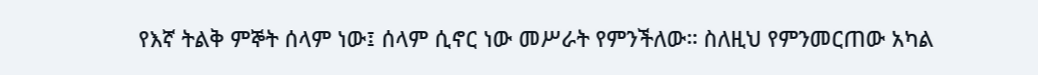የእኛ ትልቅ ምኞት ሰላም ነው፤ ሰላም ሲኖር ነው መሥራት የምንችለው። ስለዚህ የምንመርጠው አካል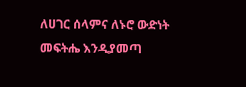ለሀገር ሰላምና ለኑሮ ውድነት መፍትሔ እንዲያመጣ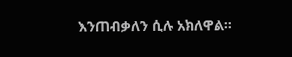እንጠብቃለን ሲሉ አክለዋል።